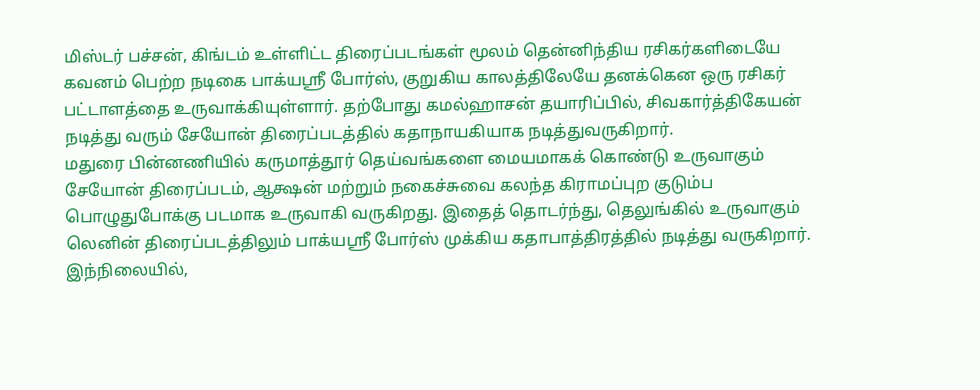மிஸ்டர் பச்சன், கிங்டம் உள்ளிட்ட திரைப்படங்கள் மூலம் தென்னிந்திய ரசிகர்களிடையே கவனம் பெற்ற நடிகை பாக்யஸ்ரீ போர்ஸ், குறுகிய காலத்திலேயே தனக்கென ஒரு ரசிகர் பட்டாளத்தை உருவாக்கியுள்ளார். தற்போது கமல்ஹாசன் தயாரிப்பில், சிவகார்த்திகேயன் நடித்து வரும் சேயோன் திரைப்படத்தில் கதாநாயகியாக நடித்துவருகிறார்.
மதுரை பின்னணியில் கருமாத்தூர் தெய்வங்களை மையமாகக் கொண்டு உருவாகும் சேயோன் திரைப்படம், ஆக்ஷன் மற்றும் நகைச்சுவை கலந்த கிராமப்புற குடும்ப பொழுதுபோக்கு படமாக உருவாகி வருகிறது. இதைத் தொடர்ந்து, தெலுங்கில் உருவாகும் லெனின் திரைப்படத்திலும் பாக்யஸ்ரீ போர்ஸ் முக்கிய கதாபாத்திரத்தில் நடித்து வருகிறார்.
இந்நிலையில்,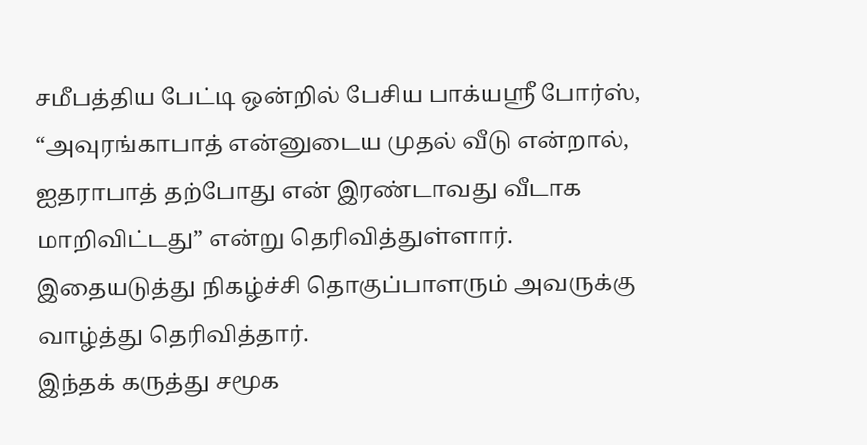சமீபத்திய பேட்டி ஒன்றில் பேசிய பாக்யஸ்ரீ போர்ஸ், “அவுரங்காபாத் என்னுடைய முதல் வீடு என்றால், ஐதராபாத் தற்போது என் இரண்டாவது வீடாக மாறிவிட்டது” என்று தெரிவித்துள்ளார். இதையடுத்து நிகழ்ச்சி தொகுப்பாளரும் அவருக்கு வாழ்த்து தெரிவித்தார்.
இந்தக் கருத்து சமூக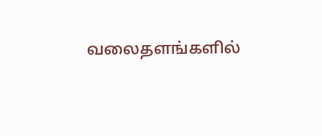வலைதளங்களில்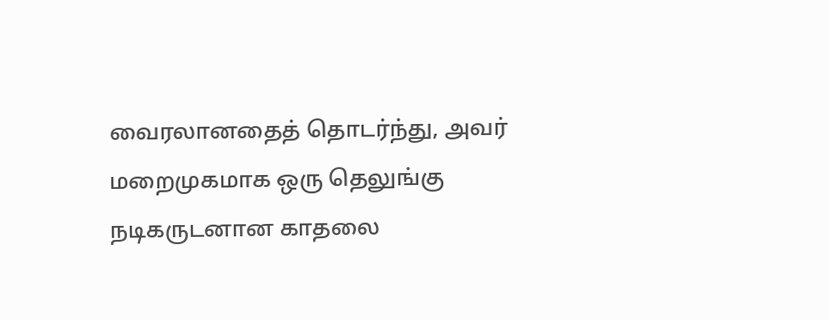வைரலானதைத் தொடர்ந்து, அவர் மறைமுகமாக ஒரு தெலுங்கு நடிகருடனான காதலை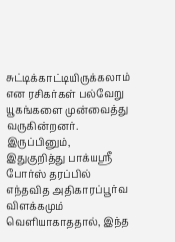சுட்டிக்காட்டியிருக்கலாம் என ரசிகர்கள் பல்வேறு யூகங்களை முன்வைத்து வருகின்றனர். இருப்பினும், இதுகுறித்து பாக்யஸ்ரீ போர்ஸ் தரப்பில் எந்தவித அதிகாரப்பூர்வ விளக்கமும் வெளியாகாததால், இந்த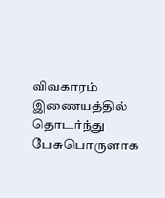விவகாரம் இணையத்தில் தொடர்ந்து பேசுபொருளாக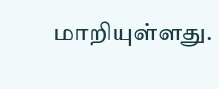மாறியுள்ளது.